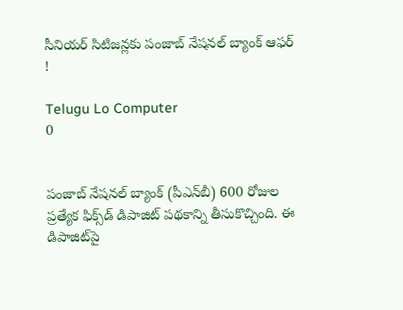సీనియర్‌ సిటిజన్లకు పంజాబ్‌ నేషనల్‌ బ్యాంక్‌ ఆఫర్ !

Telugu Lo Computer
0


పంజాబ్‌ నేషనల్‌ బ్యాంక్‌ (పీఎన్‌బీ) 600 రోజుల ప్రత్యేక ఫిక్స్‌డ్‌ డిపాజిట్‌ పథకాన్ని తీసుకొచ్చింది. ఈ డిపాజిట్‌పై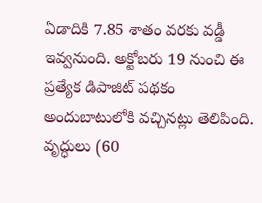ఏడాదికి 7.85 శాతం వరకు వడ్డీ ఇవ్వనుంది. అక్టోబరు 19 నుంచి ఈ ప్రత్యేక డిపాజిట్‌ పథకం అందుబాటులోకి వచ్చినట్లు తెలిపింది. వృద్ధులు (60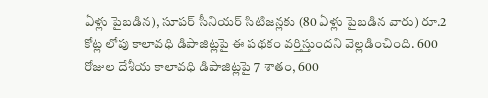ఏళ్లు పైబడిన), సూపర్‌ సీనియర్‌ సిటిజన్లకు (80 ఏళ్లు పైబడిన వారు) రూ.2 కోట్ల లోపు కాలావధి డిపాజిట్లపై ఈ పథకం వర్తిస్తుందని వెల్లడించింది. 600 రోజుల దేశీయ కాలావధి డిపాజిట్లపై 7 శాతం, 600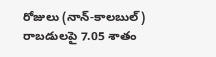రోజులు (నాన్‌-కాలబుల్‌) రాబడులపై 7.05 శాతం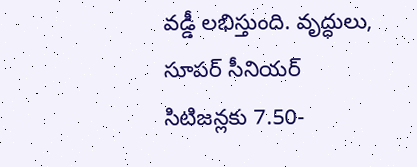వడ్డీ లభిస్తుంది. వృద్ధులు, సూపర్‌ సీనియర్‌ సిటిజన్లకు 7.50-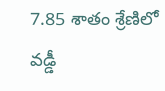7.85 శాతం శ్రేణిలో వడ్డీ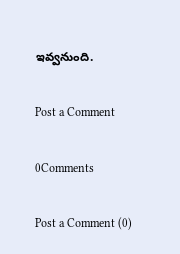ఇవ్వనుంది.

Post a Comment

0Comments

Post a Comment (0)